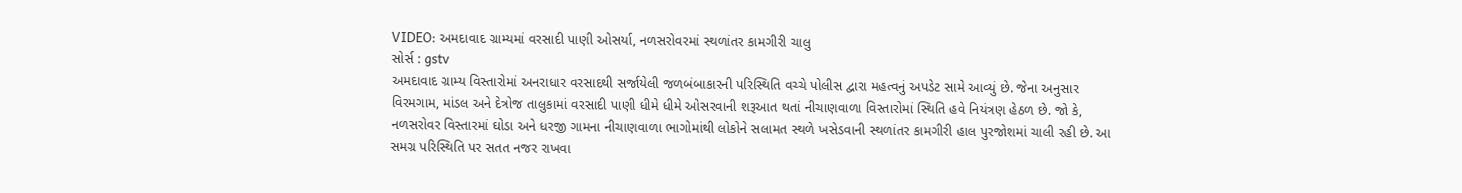VIDEO: અમદાવાદ ગ્રામ્યમાં વરસાદી પાણી ઓસર્યા, નળસરોવરમાં સ્થળાંતર કામગીરી ચાલુ
સોર્સ : gstv
અમદાવાદ ગ્રામ્ય વિસ્તારોમાં અનરાધાર વરસાદથી સર્જાયેલી જળબંબાકારની પરિસ્થિતિ વચ્ચે પોલીસ દ્વારા મહત્વનું અપડેટ સામે આવ્યું છે. જેના અનુસાર વિરમગામ, માંડલ અને દેત્રોજ તાલુકામાં વરસાદી પાણી ધીમે ધીમે ઓસરવાની શરૂઆત થતાં નીચાણવાળા વિસ્તારોમાં સ્થિતિ હવે નિયંત્રણ હેઠળ છે. જો કે, નળસરોવર વિસ્તારમાં ઘોડા અને ધરજી ગામના નીચાણવાળા ભાગોમાંથી લોકોને સલામત સ્થળે ખસેડવાની સ્થળાંતર કામગીરી હાલ પુરજોશમાં ચાલી રહી છે. આ સમગ્ર પરિસ્થિતિ પર સતત નજર રાખવા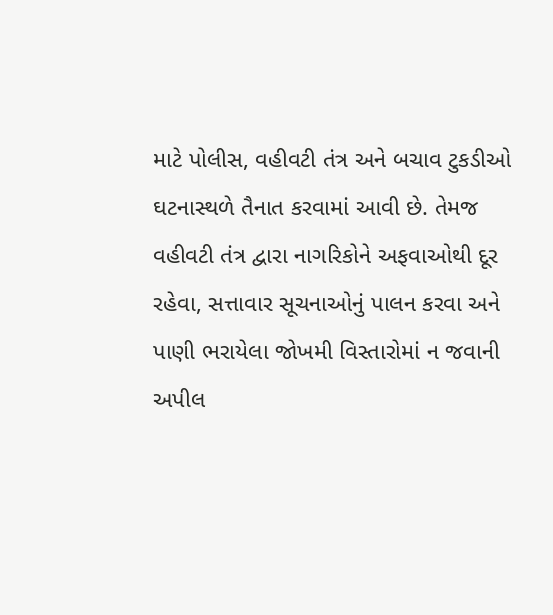માટે પોલીસ, વહીવટી તંત્ર અને બચાવ ટુકડીઓ ઘટનાસ્થળે તૈનાત કરવામાં આવી છે. તેમજ વહીવટી તંત્ર દ્વારા નાગરિકોને અફવાઓથી દૂર રહેવા, સત્તાવાર સૂચનાઓનું પાલન કરવા અને પાણી ભરાયેલા જોખમી વિસ્તારોમાં ન જવાની અપીલ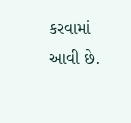કરવામાં આવી છે.